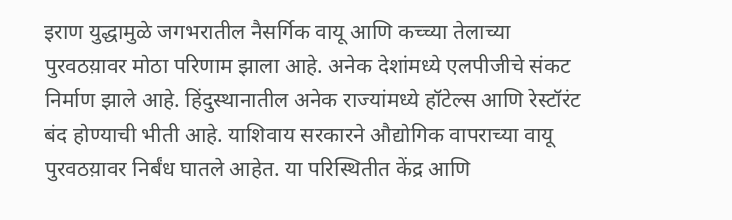इराण युद्धामुळे जगभरातील नैसर्गिक वायू आणि कच्च्या तेलाच्या पुरवठय़ावर मोठा परिणाम झाला आहे. अनेक देशांमध्ये एलपीजीचे संकट निर्माण झाले आहे. हिंदुस्थानातील अनेक राज्यांमध्ये हॉटेल्स आणि रेस्टॉरंट बंद होण्याची भीती आहे. याशिवाय सरकारने औद्योगिक वापराच्या वायू पुरवठय़ावर निर्बंध घातले आहेत. या परिस्थितीत केंद्र आणि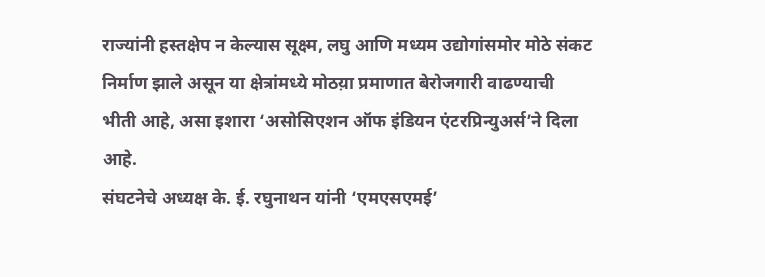राज्यांनी हस्तक्षेप न केल्यास सूक्ष्म, लघु आणि मध्यम उद्योगांसमोर मोठे संकट निर्माण झाले असून या क्षेत्रांमध्ये मोठय़ा प्रमाणात बेरोजगारी वाढण्याची भीती आहे, असा इशारा ‘असोसिएशन ऑफ इंडियन एंटरप्रिन्युअर्स’ने दिला आहे.
संघटनेचे अध्यक्ष के. ई. रघुनाथन यांनी ‘एमएसएमई’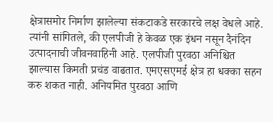क्षेत्रासमोर निर्माण झालेल्या संकटाकडे सरकारचे लक्ष वेधले आहे. त्यांनी सांगितले, की एलपीजी हे केवळ एक इंधन नसून दैनंदिन उत्पादनाची जीवनवाहिनी आहे. एलपीजी पुरवठा अनिश्चित झाल्यास किमती प्रचंड वाढतात. एमएसएमई क्षेत्र हा धक्का सहन करु शकत नाही. अनियमित पुरवठा आणि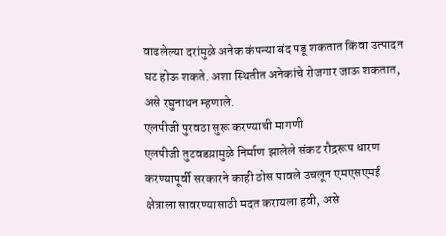वाढलेल्या दरांमुळे अनेक कंपन्या बंद पडू शकतात किंवा उत्पादन घट होऊ शकते. अशा स्थितीत अनेकांचे रोजगार जाऊ शकतात, असे रघुनाथन म्हणाले.
एलपीजी पुरवठा सुरू करण्याची मागणी
एलपीजी तुटवडय़ामुळे निर्माण झालेले संकट रौद्ररूप धारण करण्यापूर्वी सरकारने काही ठोस पावले उचलून एमएसएमई क्षेत्राला सावरण्यासाठी मदत करायला हवी, असे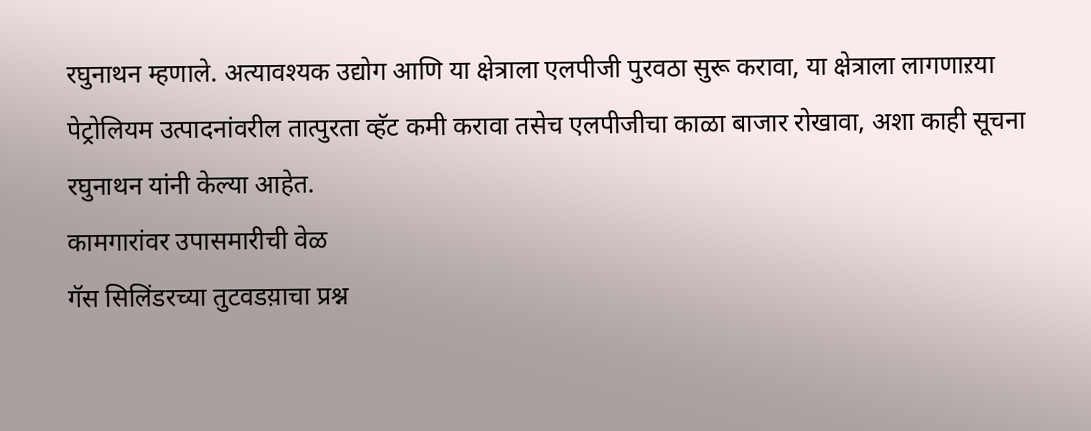रघुनाथन म्हणाले. अत्यावश्यक उद्योग आणि या क्षेत्राला एलपीजी पुरवठा सुरू करावा, या क्षेत्राला लागणाऱया पेट्रोलियम उत्पादनांवरील तात्पुरता व्हॅट कमी करावा तसेच एलपीजीचा काळा बाजार रोखावा, अशा काही सूचना रघुनाथन यांनी केल्या आहेत.
कामगारांवर उपासमारीची वेळ
गॅस सिलिंडरच्या तुटवडय़ाचा प्रश्न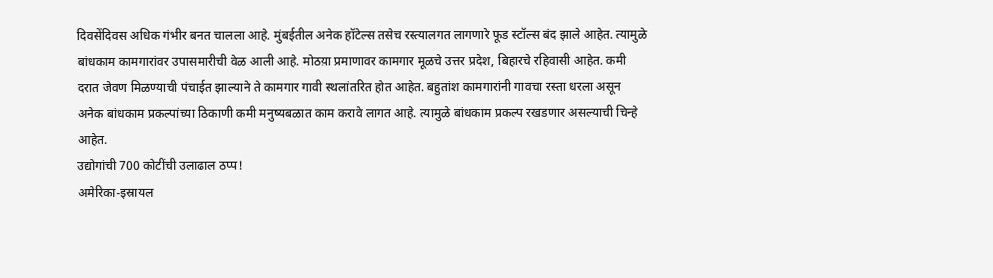दिवसेंदिवस अधिक गंभीर बनत चालला आहे. मुंबईतील अनेक हॉटेल्स तसेच रस्त्यालगत लागणारे फूड स्टॉल्स बंद झाले आहेत. त्यामुळे बांधकाम कामगारांवर उपासमारीची वेळ आली आहे. मोठय़ा प्रमाणावर कामगार मूळचे उत्तर प्रदेश, बिहारचे रहिवासी आहेत. कमी दरात जेवण मिळण्याची पंचाईत झाल्याने ते कामगार गावी स्थलांतरित होत आहेत. बहुतांश कामगारांनी गावचा रस्ता धरला असून अनेक बांधकाम प्रकल्पांच्या ठिकाणी कमी मनुष्यबळात काम करावे लागत आहे. त्यामुळे बांधकाम प्रकल्प रखडणार असल्याची चिन्हे आहेत.
उद्योगांची 700 कोटींची उलाढाल ठप्प!
अमेरिका-इस्रायल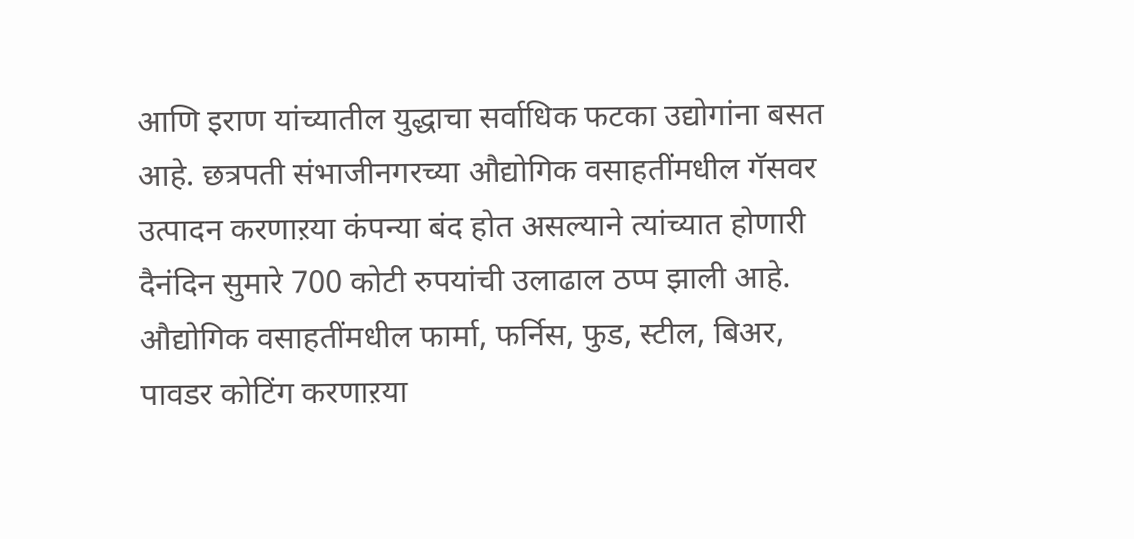आणि इराण यांच्यातील युद्धाचा सर्वाधिक फटका उद्योगांना बसत आहे. छत्रपती संभाजीनगरच्या औद्योगिक वसाहतींमधील गॅसवर उत्पादन करणाऱया कंपन्या बंद होत असल्याने त्यांच्यात होणारी दैनंदिन सुमारे 700 कोटी रुपयांची उलाढाल ठप्प झाली आहे. औद्योगिक वसाहतींमधील फार्मा, फर्निस, फुड, स्टील, बिअर, पावडर कोटिंग करणाऱया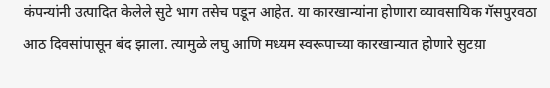कंपन्यांनी उत्पादित केलेले सुटे भाग तसेच पडून आहेत. या कारखान्यांना होणारा व्यावसायिक गॅसपुरवठा आठ दिवसांपासून बंद झाला. त्यामुळे लघु आणि मध्यम स्वरूपाच्या कारखान्यात होणारे सुटय़ा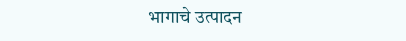भागाचे उत्पादन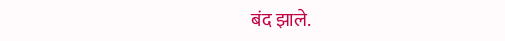बंद झाले.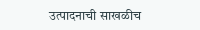उत्पादनाची साखळीच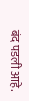बंद पडली आहे.